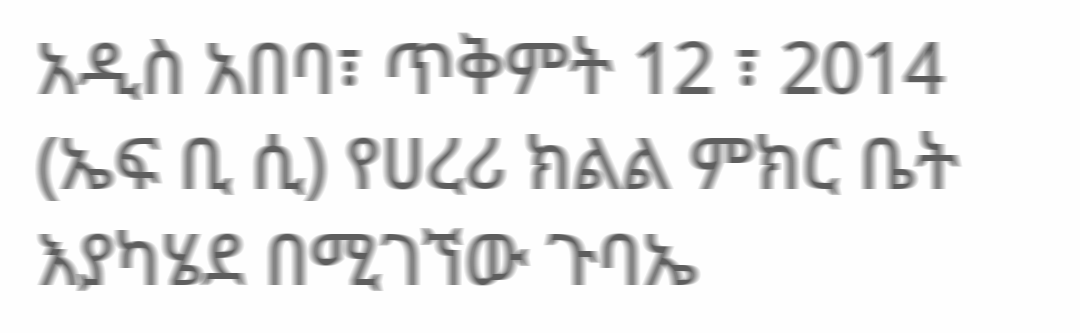አዲስ አበባ፣ ጥቅምት 12 ፣ 2014 (ኤፍ ቢ ሲ) የሀረሪ ክልል ምክር ቤት እያካሄደ በሚገኘው ጉባኤ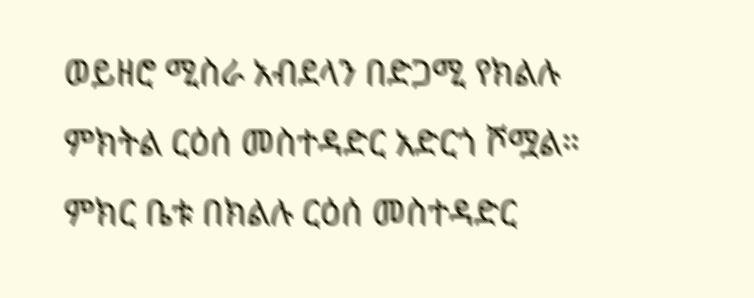ወይዘሮ ሚስራ አብደላን በድጋሚ የክልሉ ምክትል ርዕሰ መስተዳድር አድርጎ ሾሟል።
ምክር ቤቱ በክልሉ ርዕሰ መስተዳድር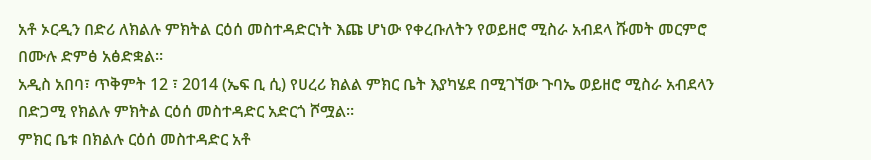አቶ ኦርዲን በድሪ ለክልሉ ምክትል ርዕሰ መስተዳድርነት እጩ ሆነው የቀረቡለትን የወይዘሮ ሚስራ አብደላ ሹመት መርምሮ በሙሉ ድምፅ አፅድቋል።
አዲስ አበባ፣ ጥቅምት 12 ፣ 2014 (ኤፍ ቢ ሲ) የሀረሪ ክልል ምክር ቤት እያካሄደ በሚገኘው ጉባኤ ወይዘሮ ሚስራ አብደላን በድጋሚ የክልሉ ምክትል ርዕሰ መስተዳድር አድርጎ ሾሟል።
ምክር ቤቱ በክልሉ ርዕሰ መስተዳድር አቶ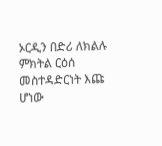ኦርዲን በድሪ ለክልሉ ምክትል ርዕሰ መስተዳድርነት እጩ ሆነው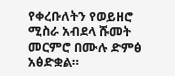የቀረቡለትን የወይዘሮ ሚስራ አብደላ ሹመት መርምሮ በሙሉ ድምፅ አፅድቋል።